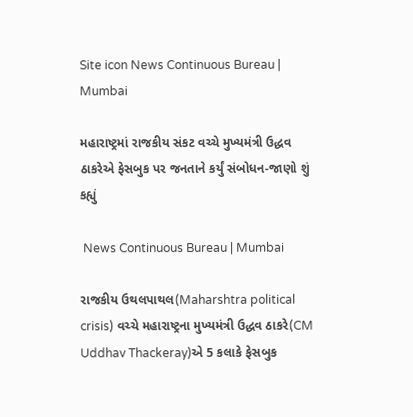Site icon News Continuous Bureau | Mumbai

મહારાષ્ટ્રમાં રાજકીય સંકટ વચ્ચે મુખ્યમંત્રી ઉદ્ધવ ઠાકરેએ ફેસબુક પર જનતાને કર્યું સંબોધન-જાણો શું કહ્યું

 News Continuous Bureau | Mumbai

રાજકીય ઉથલપાથલ(Maharshtra political crisis) વચ્ચે મહારાષ્ટ્રના મુખ્યમંત્રી ઉદ્ધવ ઠાકરે(CM Uddhav Thackeray)એ 5 કલાકે ફેસબુક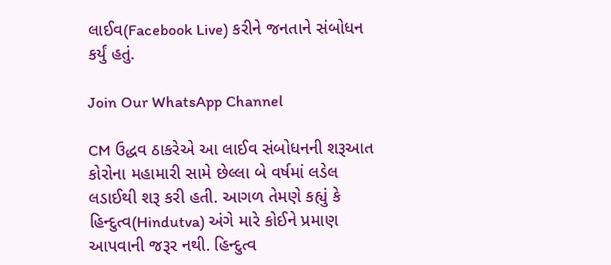લાઈવ(Facebook Live) કરીને જનતાને સંબોધન કર્યું હતું.

Join Our WhatsApp Channel

CM ઉદ્ધવ ઠાકરેએ આ લાઈવ સંબોધનની શરૂઆત કોરોના મહામારી સામે છેલ્લા બે વર્ષમાં લડેલ લડાઈથી શરૂ કરી હતી. આગળ તેમણે કહ્યું કે હિન્દુત્વ(Hindutva) અંગે મારે કોઈને પ્રમાણ આપવાની જરૂર નથી. હિન્દુત્વ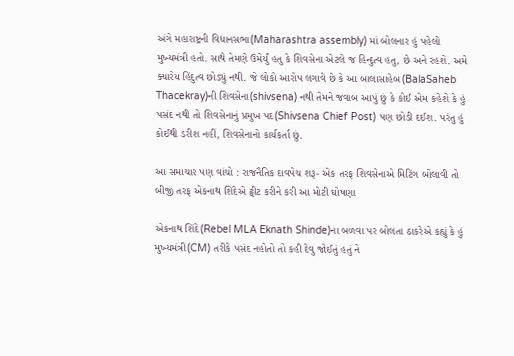અંગે મહારાષ્ટ્રની વિધાનસભા(Maharashtra assembly) માં બોલનાર હું પહેલો મુખ્યમંત્રી હતો. સાથે તેમણે ઉમેર્યું હતુ કે શિવસેના એટલે જ હિન્દુત્વ હતુ, છે અને રહશે. અમે ક્યારેય હિંદુત્વ છોડ્યું નથી. જે લોકો આરોપ લગાવે છે કે આ બાલાસાહેબ(BalaSaheb Thacekray)ની શિવસેના(shivsena) નથી તેમને જવાબ આપું છું કે કોઈ એમ કહેશે કે હું પસંદ નથી તો શિવસેનાનું પ્રમુખ પદ(Shivsena Chief Post) પણ છોડી દઈશ. પરંતુ હું કોઈથી ડરીશ નહીં, શિવસેનાનો કાર્યકર્તા છું.

આ સમાચાર પણ વાંચો : રાજનૈતિક દાવપેચ શરૂ- એક તરફ શિવસેનાએ મિટિંગ બોલાવી તો બીજી તરફ એકનાથ શિંદેએ ટ્વીટ કરીને કરી આ મોટી ઘોષણા

એકનાથ શિંદે(Rebel MLA Eknath Shinde)ના બળવા પર બોલતા ઠાકરેએ કહ્યું કે હું  મુખ્યમંત્રી(CM) તરીકે પસંદ નહોતો તો કહી દેવુ જોઈતું હતું ને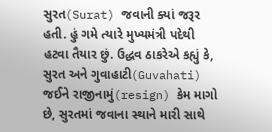સુરત(Surat) જવાની ક્યાં જરૂર હતી. હું ગમે ત્યારે મુખ્યમંત્રી પદેથી હટવા તૈયાર છું. ઉદ્ધવ ઠાકરેએ કહ્યું કે, સુરત અને ગુવાહાટી(Guvahati) જઈને રાજીનામું(resign) કેમ માગો છે, સુરતમાં જવાના સ્થાને મારી સાથે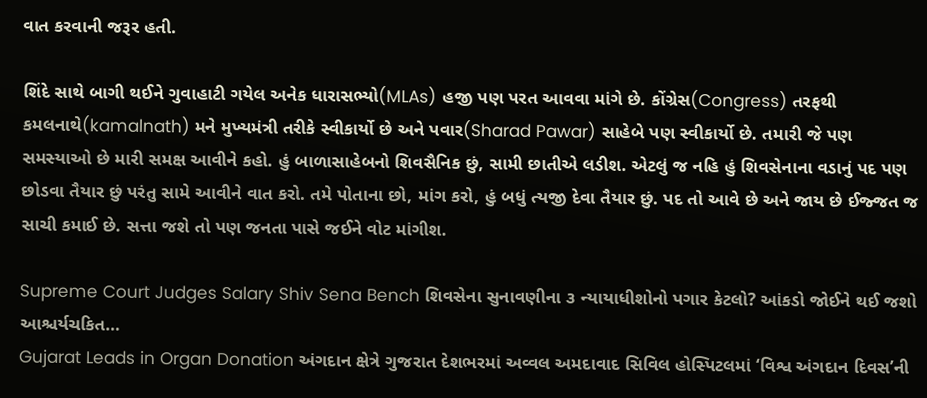વાત કરવાની જરૂર હતી.

શિંદે સાથે બાગી થઈને ગુવાહાટી ગયેલ અનેક ધારાસભ્યો(MLAs) હજી પણ પરત આવવા માંગે છે. કોંગ્રેસ(Congress) તરફથી કમલનાથે(kamalnath) મને મુખ્યમંત્રી તરીકે સ્વીકાર્યો છે અને પવાર(Sharad Pawar) સાહેબે પણ સ્વીકાર્યો છે. તમારી જે પણ સમસ્યાઓ છે મારી સમક્ષ આવીને કહો. હું બાળાસાહેબનો શિવસૈનિક છું, સામી છાતીએ લડીશ. એટલું જ નહિ હું શિવસેનાના વડાનું પદ પણ છોડવા તૈયાર છું પરંતુ સામે આવીને વાત કરો. તમે પોતાના છો, માંગ કરો, હું બધું ત્યજી દેવા તૈયાર છું. પદ તો આવે છે અને જાય છે ઈજ્જત જ સાચી કમાઈ છે. સત્તા જશે તો પણ જનતા પાસે જઈને વોટ માંગીશ.

Supreme Court Judges Salary Shiv Sena Bench શિવસેના સુનાવણીના ૩ ન્યાયાધીશોનો પગાર કેટલો? આંકડો જોઈને થઈ જશો આશ્ચર્યચકિત…
Gujarat Leads in Organ Donation અંગદાન ક્ષેત્રે ગુજરાત દેશભરમાં અવ્વલ અમદાવાદ સિવિલ હોસ્પિટલમાં ‘વિશ્વ અંગદાન દિવસ’ની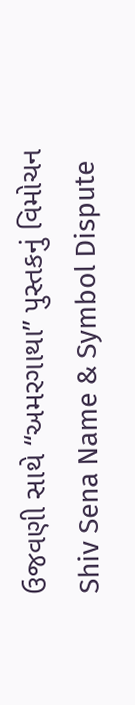ઉજવણી સાથે “અમરગાથા” પુસ્તકનું વિમોચન
Shiv Sena Name & Symbol Dispute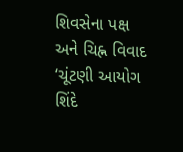શિવસેના પક્ષ અને ચિહ્ન વિવાદ ‘ચૂંટણી આયોગ શિંદે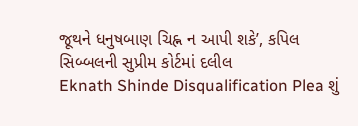જૂથને ધનુષબાણ ચિહ્ન ન આપી શકે’, કપિલ સિબ્બલની સુપ્રીમ કોર્ટમાં દલીલ
Eknath Shinde Disqualification Plea શું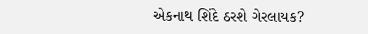એકનાથ શિંદે ઠરશે ગેરલાયક?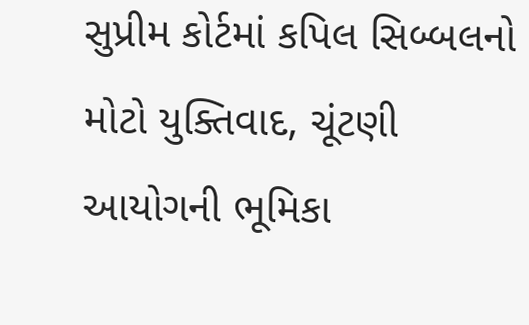સુપ્રીમ કોર્ટમાં કપિલ સિબ્બલનો મોટો યુક્તિવાદ, ચૂંટણી આયોગની ભૂમિકા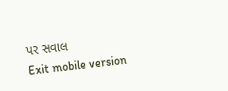પર સવાલ
Exit mobile version